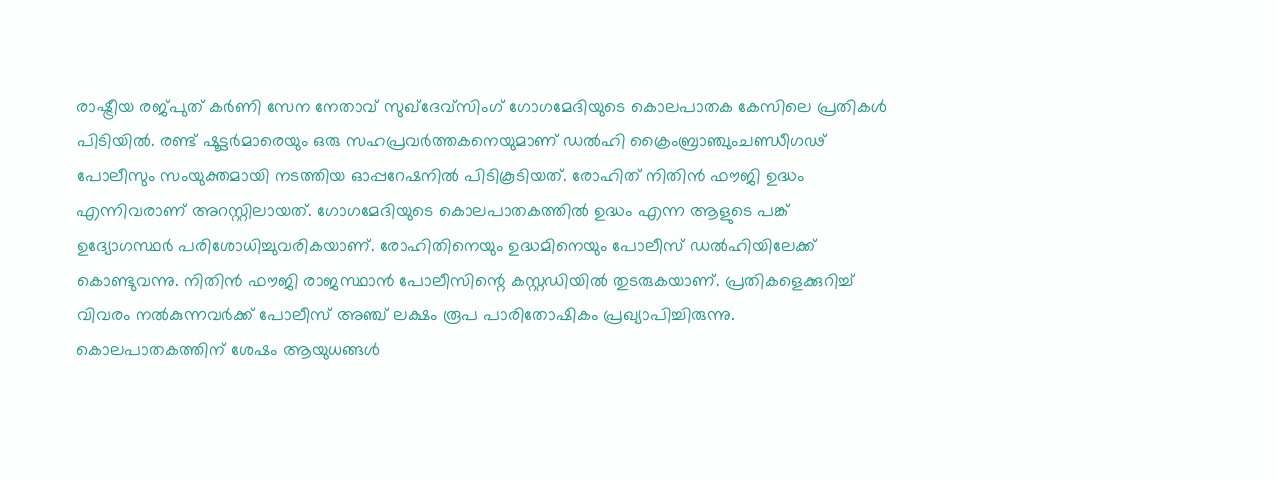രാഷ്ട്രീയ രജ്പുത് കർണി സേന നേതാവ് സുഖ്ദേവ്സിംഗ് ഗോഗമേദിയുടെ കൊലപാതക കേസിലെ പ്രതികൾ പിടിയിൽ. രണ്ട് ഷൂട്ടർമാരെയും ഒരു സഹപ്രവർത്തകനെയുമാണ് ഡൽഹി ക്രൈംബ്രാഞ്ചുംചണ്ഡീഗഢ് പോലീസും സംയുക്തമായി നടത്തിയ ഓപ്പറേഷനിൽ പിടികൂടിയത്. രോഹിത് നിതിൻ ഫൗജി ഉദ്ധം എന്നിവരാണ് അറസ്റ്റിലായത്. ഗോഗമേദിയുടെ കൊലപാതകത്തിൽ ഉദ്ധം എന്ന ആളുടെ പങ്ക് ഉദ്യോഗസ്ഥർ പരിശോധിച്ചുവരികയാണ്. രോഹിതിനെയും ഉദ്ധമിനെയും പോലീസ് ഡൽഹിയിലേക്ക് കൊണ്ടുവന്നു. നിതിൻ ഫൗജി രാജസ്ഥാൻ പോലീസിന്റെ കസ്റ്റഡിയിൽ തുടരുകയാണ്. പ്രതികളെക്കുറിച്ച് വിവരം നൽകുന്നവർക്ക് പോലീസ് അഞ്ച് ലക്ഷം രൂപ പാരിതോഷികം പ്രഖ്യാപിച്ചിരുന്നു.
കൊലപാതകത്തിന് ശേഷം ആയുധങ്ങൾ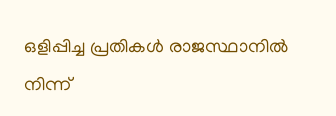ഒളിപ്പിച്ച പ്രതികൾ രാജസ്ഥാനിൽ നിന്ന്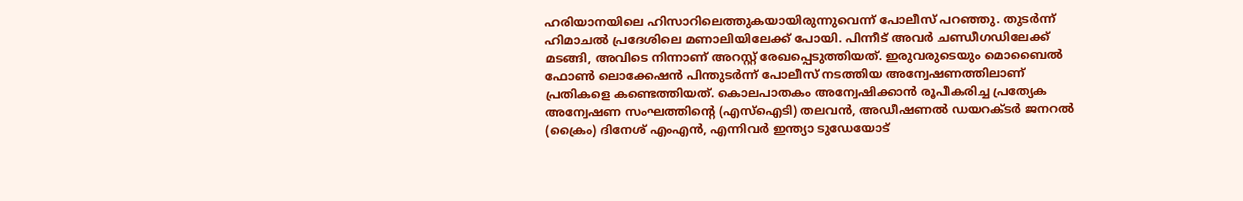ഹരിയാനയിലെ ഹിസാറിലെത്തുകയായിരുന്നുവെന്ന് പോലീസ് പറഞ്ഞു. തുടർന്ന് ഹിമാചൽ പ്രദേശിലെ മണാലിയിലേക്ക് പോയി. പിന്നീട് അവർ ചണ്ഡീഗഡിലേക്ക് മടങ്ങി, അവിടെ നിന്നാണ് അറസ്റ്റ് രേഖപ്പെടുത്തിയത്. ഇരുവരുടെയും മൊബൈൽ ഫോൺ ലൊക്കേഷൻ പിന്തുടർന്ന് പോലീസ് നടത്തിയ അന്വേഷണത്തിലാണ് പ്രതികളെ കണ്ടെത്തിയത്. കൊലപാതകം അന്വേഷിക്കാൻ രൂപീകരിച്ച പ്രത്യേക അന്വേഷണ സംഘത്തിന്റെ (എസ്ഐടി) തലവൻ, അഡീഷണൽ ഡയറക്ടർ ജനറൽ (ക്രൈം) ദിനേശ് എംഎൻ, എന്നിവർ ഇന്ത്യാ ടുഡേയോട്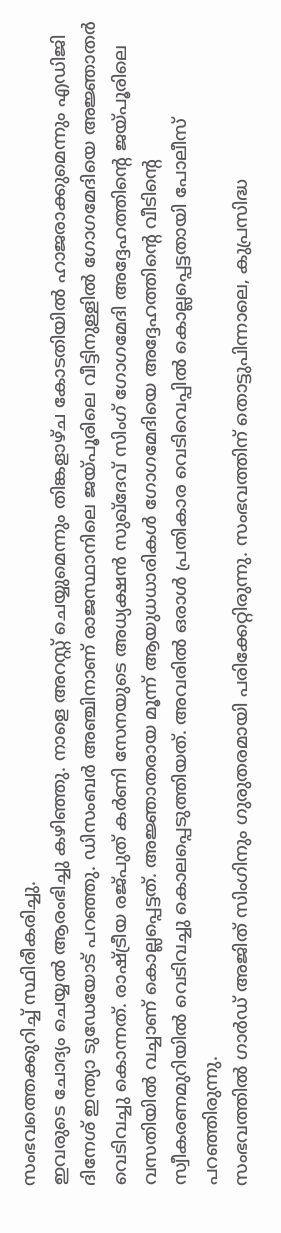സംഭവത്തെക്കുറിച്ച് സ്ഥിരീകരിച്ചു.
ഇവരുടെ ചോദ്യം ചെയ്യൽ ആരംഭിച്ചു കഴിഞ്ഞു. നാളെ അറസ്റ്റ് ചെയ്യുമെന്നും തിങ്കളാഴ്ച കോടതിയിൽ ഹാജരാക്കുമെന്നും എഡിജി ദിനേശ് ഇന്ത്യാ ടുഡേയോട് പറഞ്ഞു. ഡിസംബർ അഞ്ചിനാണ് രാജസ്ഥാനിലെ ജയ്പൂരിലെ വീട്ടിനുള്ളിൽ ഗോഗമേദിയെ അജ്ഞാതർ വെടിവച്ചു കൊന്നത്. രാഷ്ട്രീയ രജ്പുത് കർണി സേനയുടെ അധ്യക്ഷൻ സുഖ്ദേവ് സിംഗ് ഗോഗമേദി അദ്ദേഹത്തിന്റെ ജയ്പൂരിലെ വസതിയിൽ വച്ചാണ് കൊല്ലപ്പെട്ടത്. അജ്ഞാതരായ മൂന്ന് ആയുധധാരികൾ ഗോഗമേദിയെ അദ്ദേഹത്തിന്റെ വീടിന്റെ സ്വീകരണമുറിയിൽ വെടിവച്ചു കൊലപ്പെടുത്തിയത്. അവരിൽ ഒരാൾ പ്രതികാര വെടിവെപ്പിൽ കൊല്ലപ്പെട്ടതായി പോലീസ് പറഞ്ഞിരുന്നു.
സംഭവത്തിൽ ഗാർഡ് അജിത് സിംഗിനും ഗുരുതരമായി പരിക്കേറ്റിരുന്നു. സംഭവത്തിന് തൊട്ടുപിന്നാലെ, കുപ്രസിദ്ധ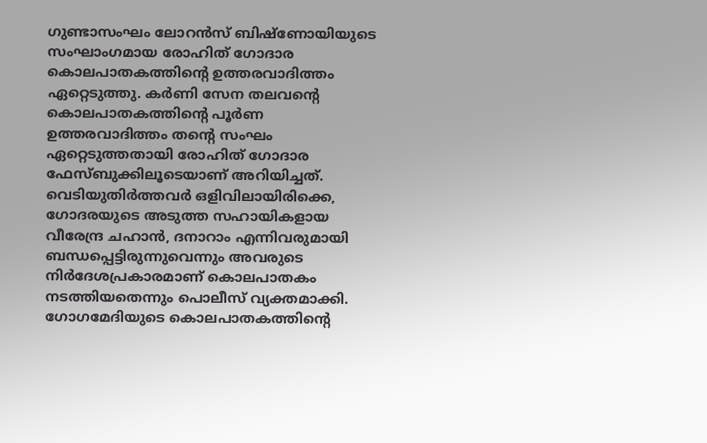ഗുണ്ടാസംഘം ലോറൻസ് ബിഷ്ണോയിയുടെ സംഘാംഗമായ രോഹിത് ഗോദാര കൊലപാതകത്തിന്റെ ഉത്തരവാദിത്തം ഏറ്റെടുത്തു. കർണി സേന തലവന്റെ കൊലപാതകത്തിന്റെ പൂർണ ഉത്തരവാദിത്തം തന്റെ സംഘം ഏറ്റെടുത്തതായി രോഹിത് ഗോദാര ഫേസ്ബുക്കിലൂടെയാണ് അറിയിച്ചത്.
വെടിയുതിർത്തവർ ഒളിവിലായിരിക്കെ, ഗോദരയുടെ അടുത്ത സഹായികളായ വീരേന്ദ്ര ചഹാൻ, ദനാറാം എന്നിവരുമായി ബന്ധപ്പെട്ടിരുന്നുവെന്നും അവരുടെ നിർദേശപ്രകാരമാണ് കൊലപാതകം നടത്തിയതെന്നും പൊലീസ് വ്യക്തമാക്കി. ഗോഗമേദിയുടെ കൊലപാതകത്തിന്റെ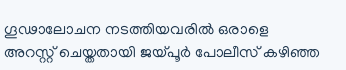ഗൂഢാലോചന നടത്തിയവരിൽ ഒരാളെ അറസ്റ്റ് ചെയ്തതായി ജയ്പൂർ പോലീസ് കഴിഞ്ഞ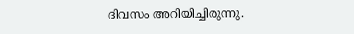ദിവസം അറിയിച്ചിരുന്നു.